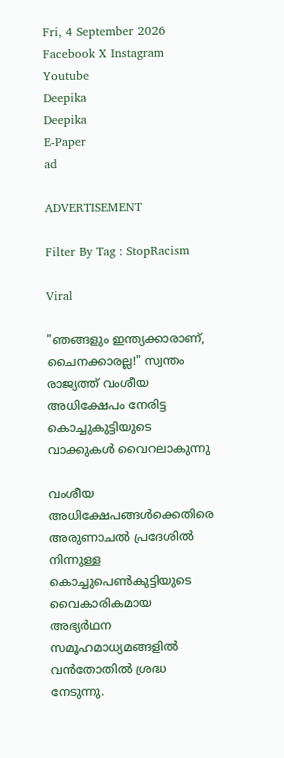Fri, 4 September 2026
Facebook X Instagram Youtube
Deepika
Deepika
E-Paper
ad

ADVERTISEMENT

Filter By Tag : StopRacism

Viral

"ഞങ്ങളും ഇന്ത്യക്കാരാണ്, ചൈനക്കാരല്ല!" സ്വന്തം രാജ്യത്ത് വംശീയ അധിക്ഷേപം നേരിട്ട കൊച്ചുകുട്ടിയുടെ വാക്കുകൾ വൈറലാകുന്നു

വംശീയ അധിക്ഷേപങ്ങൾക്കെതിരെ അരുണാചൽ പ്രദേശിൽ നിന്നുള്ള കൊച്ചുപെൺകുട്ടിയുടെ വൈകാരികമായ അഭ്യർഥന സമൂഹമാധ്യമങ്ങളിൽ വൻതോതിൽ ശ്രദ്ധ നേടുന്നു.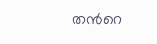തന്‍റെ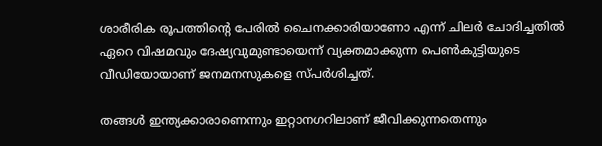ശാരീരിക രൂപത്തിന്‍റെ പേരിൽ ചൈനക്കാരിയാണോ എന്ന് ചിലർ ചോദിച്ചതിൽ ഏറെ വിഷമവും ദേഷ്യവുമുണ്ടായെന്ന് വ്യക്തമാക്കുന്ന പെൺകുട്ടിയുടെ വീഡിയോയാണ് ജനമനസുകളെ സ്പർശിച്ചത്.

തങ്ങൾ ഇന്ത്യക്കാരാണെന്നും ഇറ്റാനഗറിലാണ് ജീവിക്കുന്നതെന്നും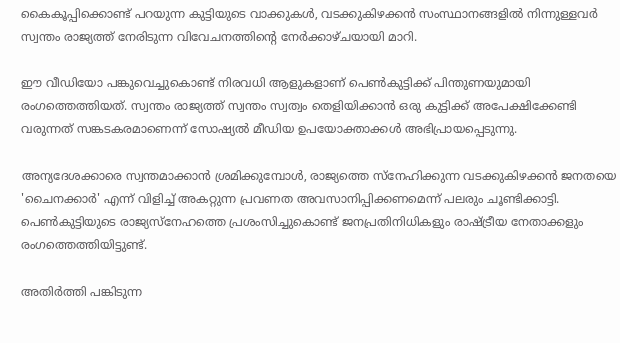കൈകൂപ്പിക്കൊണ്ട് പറയുന്ന കുട്ടിയുടെ വാക്കുകൾ, വടക്കുകിഴക്കൻ സംസ്ഥാനങ്ങളിൽ നിന്നുള്ളവർ സ്വന്തം രാജ്യത്ത് നേരിടുന്ന വിവേചനത്തിന്‍റെ നേർക്കാഴ്ചയായി മാറി.

ഈ വീഡിയോ പങ്കുവെച്ചുകൊണ്ട് നിരവധി ആളുകളാണ് പെൺകുട്ടിക്ക് പിന്തുണയുമായി രംഗത്തെത്തിയത്. സ്വന്തം രാജ്യത്ത് സ്വന്തം സ്വത്വം തെളിയിക്കാൻ ഒരു കുട്ടിക്ക് അപേക്ഷിക്കേണ്ടി വരുന്നത് സങ്കടകരമാണെന്ന് സോഷ്യൽ മീഡിയ ഉപയോക്താക്കൾ അഭിപ്രായപ്പെടുന്നു.

അന്യദേശക്കാരെ സ്വന്തമാക്കാൻ ശ്രമിക്കുമ്പോൾ, രാജ്യത്തെ സ്നേഹിക്കുന്ന വടക്കുകിഴക്കൻ ജനതയെ 'ചൈനക്കാർ' എന്ന് വിളിച്ച് അകറ്റുന്ന പ്രവണത അവസാനിപ്പിക്കണമെന്ന് പലരും ചൂണ്ടിക്കാട്ടി. പെൺകുട്ടിയുടെ രാജ്യസ്നേഹത്തെ പ്രശംസിച്ചുകൊണ്ട് ജനപ്രതിനിധികളും രാഷ്ട്രീയ നേതാക്കളും രംഗത്തെത്തിയിട്ടുണ്ട്.

അതിർത്തി പങ്കിടുന്ന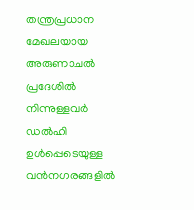തന്ത്രപ്രധാന മേഖലയായ അരുണാചൽ പ്രദേശിൽ നിന്നുള്ളവർ ഡൽഹി ഉൾപ്പെടെയുള്ള വൻനഗരങ്ങളിൽ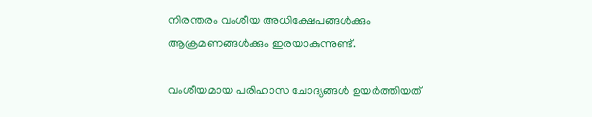നിരന്തരം വംശീയ അധിക്ഷേപങ്ങൾക്കും ആക്രമണങ്ങൾക്കും ഇരയാകുന്നുണ്ട്.

വംശീയമായ പരിഹാസ ചോദ്യങ്ങൾ ഉയർത്തിയത്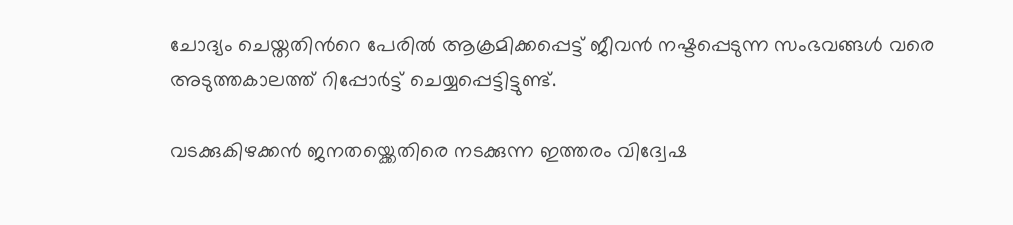ചോദ്യം ചെയ്തതിന്‍റെ പേരിൽ ആക്രമിക്കപ്പെട്ട് ജീവൻ നഷ്ടപ്പെടുന്ന സംഭവങ്ങൾ വരെ അടുത്തകാലത്ത് റിപ്പോർട്ട് ചെയ്യപ്പെട്ടിട്ടുണ്ട്.

വടക്കുകിഴക്കൻ ജനതയ്ക്കെതിരെ നടക്കുന്ന ഇത്തരം വിദ്വേഷ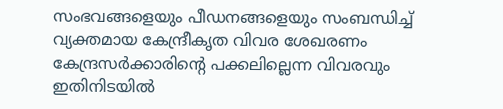സംഭവങ്ങളെയും പീഡനങ്ങളെയും സംബന്ധിച്ച് വ്യക്തമായ കേന്ദ്രീകൃത വിവര ശേഖരണം കേന്ദ്രസർക്കാരിന്‍റെ പക്കലില്ലെന്ന വിവരവും ഇതിനിടയിൽ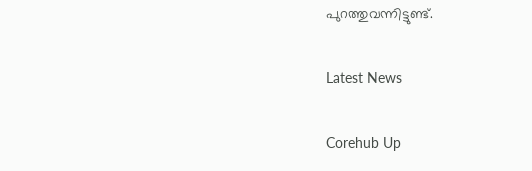പുറത്തുവന്നിട്ടുണ്ട്.

Latest News

Corehub Up